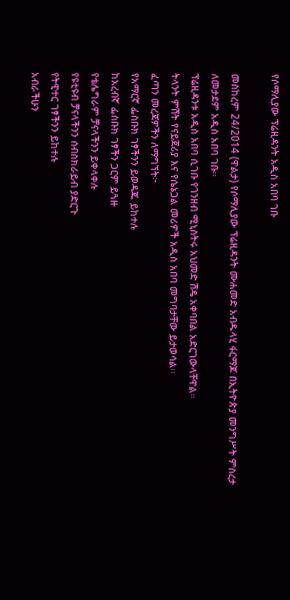የሶማሊያው ፕሬዚዳንት አዲስ አበባ ገቡ

መስከረም 24/2014 (ዋልታ) የሶማሊያው ፕሬዚዳንት ሙሐመድ አብዱላሂ ፋርማጆ በኢትዮጵያ መንግሥት ምስረታ ለመታደም አዲስ አበባ ገቡ።
ፕሬዚዳንቱ አዲስ አበባ ሲገቡ የገንዘብ ሚኒስትሩ አህመድ ሽዴ አቀባበል አድርገውላቸዋል።
ትላንት ምሽት የናይጀሪያ እና የሴኔጋል መሪዎች አዲስ አበባ መግባታቸው ይታወሳል፡፡
ፈጣን መረጃዎችን ለማግኘት፦
የአማርኛ ፌስቡክ ገፃችንን ይወዳጁ ይከተሉ
ከአረብኛ ፌስቡክ ገፃችን ጋርም ይጓዙ
የቴሌግራም ቻናላችንን ይቀላቀሉ
የዩቲዩብ ቻናላችንን ሰብስክራይብ ያድርጉ
የትዊተር ገፃችንን ይከተሉ
አብራችሁን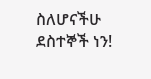ስለሆናችሁ ደስተኞች ነን!